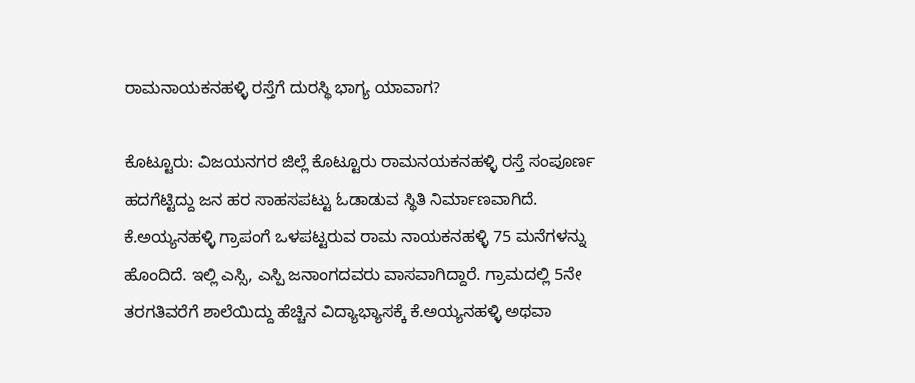ರಾಮನಾಯಕನಹಳ್ಳಿ ರಸ್ತೆಗೆ ದುರಸ್ಥಿ ಭಾಗ್ಯ ಯಾವಾಗ?

ಕೊಟ್ಟೂರು: ವಿಜಯನಗರ ಜಿಲ್ಲೆ ಕೊಟ್ಟೂರು ರಾಮನಯಕನಹಳ್ಳಿ ರಸ್ತೆ ಸಂಪೂರ್ಣ ಹದಗೆಟ್ಟಿದ್ದು ಜನ ಹರ ಸಾಹಸಪಟ್ಟು ಓಡಾಡುವ ಸ್ಥಿತಿ ನಿರ್ಮಾಣವಾಗಿದೆ.
ಕೆ.ಅಯ್ಯನಹಳ್ಳಿ ಗ್ರಾಪಂಗೆ ಒಳಪಟ್ಟರುವ ರಾಮ ನಾಯಕನಹಳ್ಳಿ 75 ಮನೆಗಳನ್ನು ಹೊಂದಿದೆ. ಇಲ್ಲಿ ಎಸ್ಸಿ, ಎಸ್ಪಿ ಜನಾಂಗದವರು ವಾಸವಾಗಿದ್ದಾರೆ. ಗ್ರಾಮದಲ್ಲಿ 5ನೇ ತರಗತಿವರೆಗೆ ಶಾಲೆಯಿದ್ದು ಹೆಚ್ಚಿನ ವಿದ್ಯಾಭ್ಯಾಸಕ್ಕೆ ಕೆ.ಅಯ್ಯನಹಳ್ಳಿ ಅಥವಾ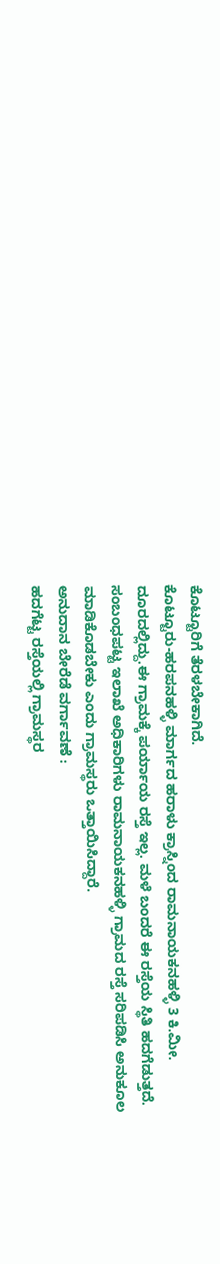ಕೊಟ್ಟೂರಿಗೆ ತೆರಳಬೇಕಾಗಿದೆ.
ಕೊಟ್ಟೂರು-ಹರಪನಹಳ್ಳಿ ಮಾರ್ಗದ ಹರಾಳು ಕ್ರಾಸ್ನಿಂದ ರಾಮನಾಯಕನಹಳ್ಳಿ 3 ಕಿ.ಮೀ. ದೂರದಲ್ಲಿದ್ದು.ಈ ಗ್ರಾಮಕ್ಕೆ ಪರ್ಯಾಯ ರಸ್ತೆ ಇಲ್ಲ. ಮಳೆ ಬಂದರೆ ಈ ರಸ್ತೆಯ ಸ್ಥಿತಿ ಹದಗೆಡುತ್ತದೆ. ಸಂಬಂಧಪಟ್ಟ ಇಲಾಖೆ ಅಧಿಕಾರಿಗಳು ರಾಮನಾಯಕನಹಳ್ಳಿ ಗ್ರಾಮದ ರಸ್ತೆ ಸರಿಪಡಿಸಿ ಅನುಕೂಲ ಮಾಡಿಕೊಡಬೇಕು ಎಂದು ಗ್ರಾಮಸ್ಥರು ಒತ್ತಾಯಿಸಿದ್ದಾರೆ.
ಅನುದಾನ ಬೇರೆಡೆ ವರ್ಗಾವಣೆ :
ಹದಗೆಟ್ಟ ರಸ್ತೆಯಲ್ಲಿ ಗ್ರಾಮಸ್ಥರ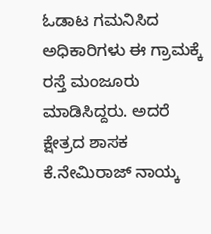ಓಡಾಟ ಗಮನಿಸಿದ ಅಧಿಕಾರಿಗಳು ಈ ಗ್ರಾಮಕ್ಕೆ ರಸ್ತೆ ಮಂಜೂರು ಮಾಡಿಸಿದ್ದರು. ಅದರೆ ಕ್ಷೇತ್ರದ ಶಾಸಕ ಕೆ.ನೇಮಿರಾಜ್ ನಾಯ್ಕ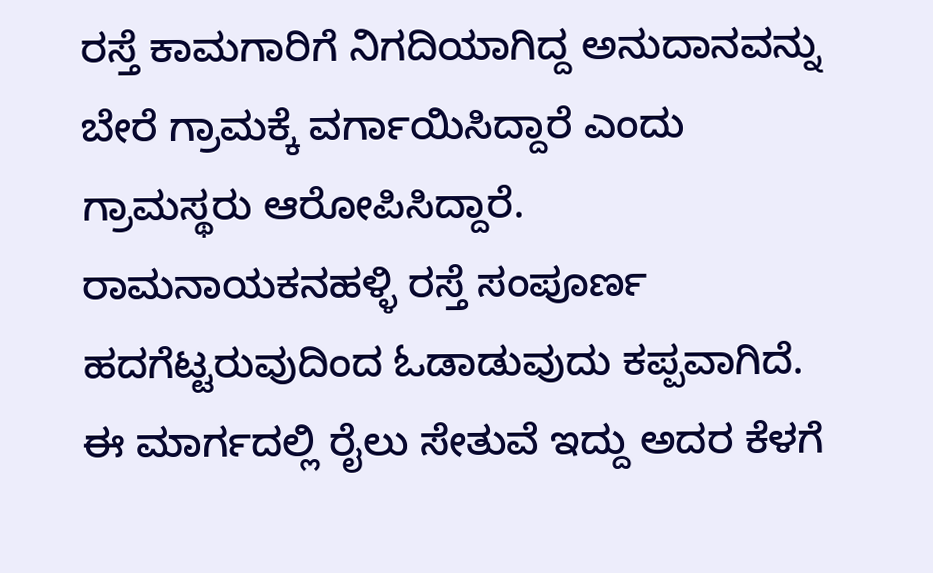ರಸ್ತೆ ಕಾಮಗಾರಿಗೆ ನಿಗದಿಯಾಗಿದ್ದ ಅನುದಾನವನ್ನು ಬೇರೆ ಗ್ರಾಮಕ್ಕೆ ವರ್ಗಾಯಿಸಿದ್ದಾರೆ ಎಂದು ಗ್ರಾಮಸ್ಥರು ಆರೋಪಿಸಿದ್ದಾರೆ.
ರಾಮನಾಯಕನಹಳ್ಳಿ ರಸ್ತೆ ಸಂಪೂರ್ಣ ಹದಗೆಟ್ಟರುವುದಿಂದ ಓಡಾಡುವುದು ಕಪ್ಪವಾಗಿದೆ. ಈ ಮಾರ್ಗದಲ್ಲಿ ರೈಲು ಸೇತುವೆ ಇದ್ದು ಅದರ ಕೆಳಗೆ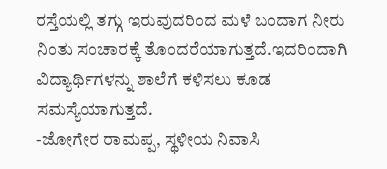ರಸ್ತೆಯಲ್ಲಿ ತಗ್ಗು ಇರುವುದರಿಂದ ಮಳೆ ಬಂದಾಗ ನೀರು ನಿಂತು ಸಂಚಾರಕ್ಕೆ ತೊಂದರೆಯಾಗುತ್ತದೆ.ಇದರಿಂದಾಗಿ ವಿದ್ಯಾರ್ಥಿಗಳನ್ನು ಶಾಲೆಗೆ ಕಳಿಸಲು ಕೂಡ ಸಮಸ್ಯೆಯಾಗುತ್ತದೆ.
-ಜೋಗೇರ ರಾಮಪ್ಪ, ಸ್ಥಳೀಯ ನಿವಾಸಿ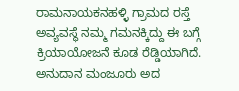ರಾಮನಾಯಕನಹಳ್ಳಿ ಗ್ರಾಮದ ರಸ್ತೆ ಅವ್ಯವಸ್ಥೆ ನಮ್ಮ ಗಮನಕ್ಕಿದ್ದು ಈ ಬಗ್ಗೆ ಕ್ರಿಯಾಯೋಜನೆ ಕೂಡ ರೆಡ್ಡಿಯಾಗಿದೆ. ಅನುದಾನ ಮಂಜೂರು ಅದ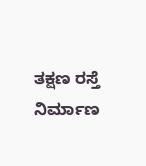ತಕ್ಷಣ ರಸ್ತೆ ನಿರ್ಮಾಣ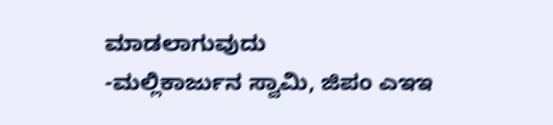ಮಾಡಲಾಗುವುದು
-ಮಲ್ಲಿಕಾರ್ಜುನ ಸ್ವಾಮಿ, ಜಿಪಂ ಎಇಇ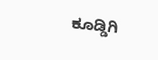ಕೂಡ್ಡಿಗಿ